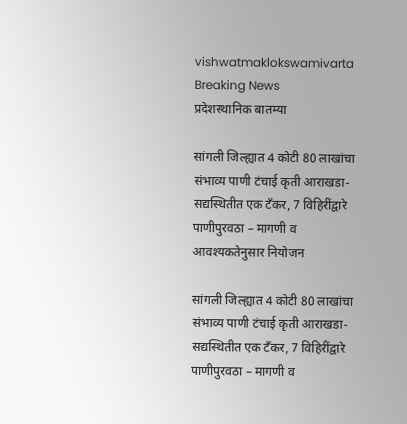vishwatmaklokswamivarta
Breaking News
प्रदेशस्थानिक बातम्या

सांगली जिल्ह्यात 4 कोटी 80 लाखांचा संभाव्य पाणी टंचाई कृती आराखडा- सद्यस्थितीत एक टँकर, 7 विहिरींद्वारे पाणीपुरवठा – मागणी व आवश्यकतेनुसार नियोजन

सांगली जिल्ह्यात 4 कोटी 80 लाखांचा संभाव्य पाणी टंचाई कृती आराखडा- सद्यस्थितीत एक टँकर, 7 विहिरींद्वारे पाणीपुरवठा – मागणी व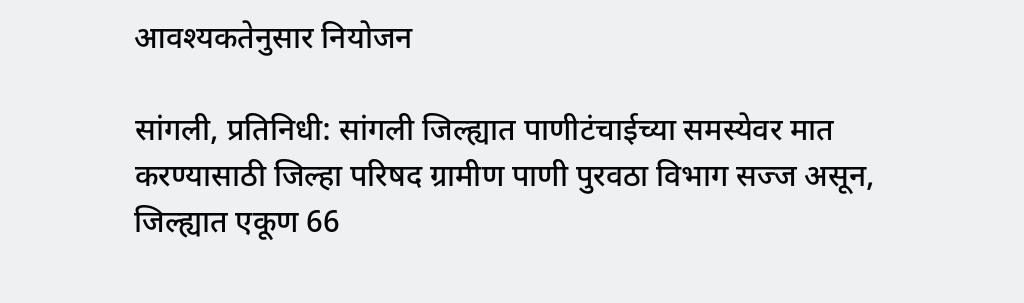आवश्यकतेनुसार नियोजन

सांगली, प्रतिनिधी: सांगली जिल्ह्यात पाणीटंचाईच्या समस्येवर मात करण्यासाठी जिल्हा परिषद ग्रामीण पाणी पुरवठा विभाग सज्ज असून, जिल्ह्यात एकूण 66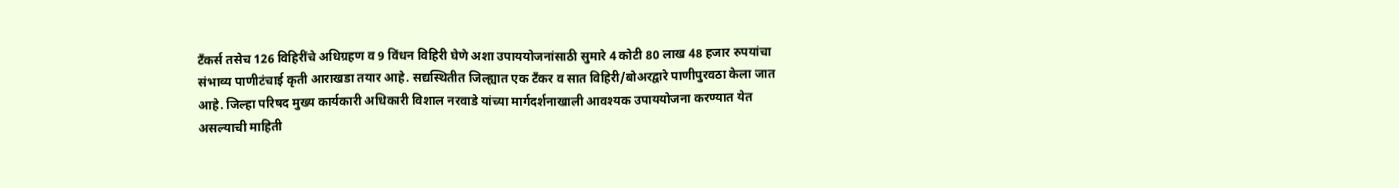टँकर्स तसेच 126 विहिरींचे अधिग्रहण व 9 विंधन विहिरी घेणे अशा उपाययोजनांसाठी सुमारे 4 कोटी 80 लाख 48 हजार रुपयांचा संभाव्य पाणीटंचाई कृती आराखडा तयार आहे. सद्यस्थितीत जिल्ह्यात एक टँकर व सात विहिरी/बोअरद्वारे पाणीपुरवठा केला जात आहे. जिल्हा परिषद मुख्य कार्यकारी अधिकारी विशाल नरवाडे यांच्या मार्गदर्शनाखाली आवश्यक उपाययोजना करण्यात येत असल्याची माहिती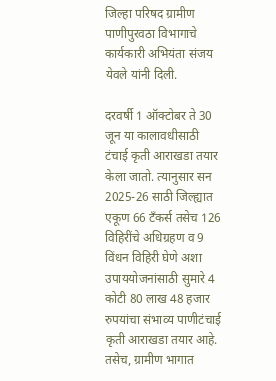जिल्हा परिषद ग्रामीण पाणीपुरवठा विभागाचे कार्यकारी अभियंता संजय येवले यांनी दिली.

दरवर्षी 1 ऑक्टोबर ते 30 जून या कालावधीसाठी टंचाई कृती आराखडा तयार केला जातो. त्यानुसार सन 2025-26 साठी जिल्ह्यात एकूण 66 टँकर्स तसेच 126 विहिरींचे अधिग्रहण व 9 विंधन विहिरी घेणे अशा उपाययोजनांसाठी सुमारे 4 कोटी 80 लाख 48 हजार रुपयांचा संभाव्य पाणीटंचाई कृती आराखडा तयार आहे. तसेच, ग्रामीण भागात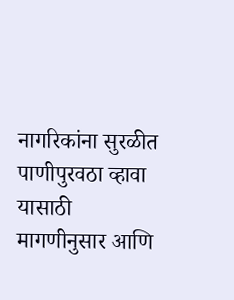नागरिकांना सुरळीत पाणीपुरवठा व्हावा यासाठी मागणीनुसार आणि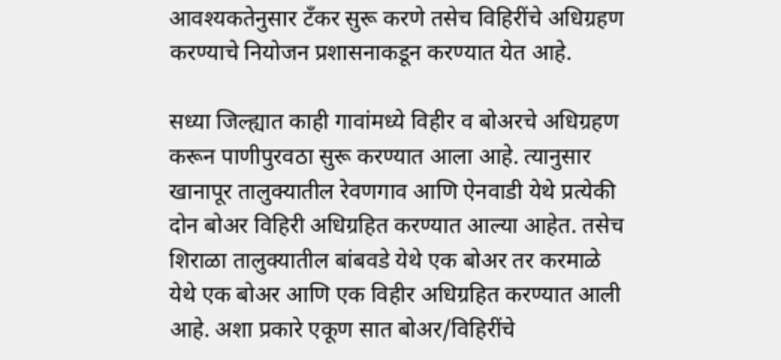आवश्यकतेनुसार टँकर सुरू करणे तसेच विहिरींचे अधिग्रहण करण्याचे नियोजन प्रशासनाकडून करण्यात येत आहे.

सध्या जिल्ह्यात काही गावांमध्ये विहीर व बोअरचे अधिग्रहण करून पाणीपुरवठा सुरू करण्यात आला आहे. त्यानुसार खानापूर तालुक्यातील रेवणगाव आणि ऐनवाडी येथे प्रत्येकी दोन बोअर विहिरी अधिग्रहित करण्यात आल्या आहेत. तसेच शिराळा तालुक्यातील बांबवडे येथे एक बोअर तर करमाळे येथे एक बोअर आणि एक विहीर अधिग्रहित करण्यात आली आहे. अशा प्रकारे एकूण सात बोअर/विहिरींचे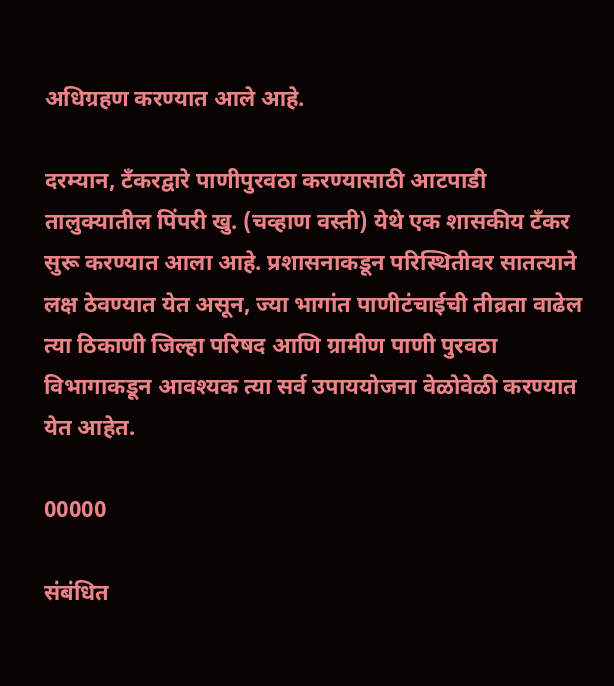अधिग्रहण करण्यात आले आहे.

दरम्यान, टँकरद्वारे पाणीपुरवठा करण्यासाठी आटपाडी तालुक्यातील पिंपरी खु. (चव्हाण वस्ती) येथे एक शासकीय टँकर सुरू करण्यात आला आहे. प्रशासनाकडून परिस्थितीवर सातत्याने लक्ष ठेवण्यात येत असून, ज्या भागांत पाणीटंचाईची तीव्रता वाढेल त्या ठिकाणी जिल्हा परिषद आणि ग्रामीण पाणी पुरवठा विभागाकडून आवश्यक त्या सर्व उपाययोजना वेळोवेळी करण्यात येत आहेत.

00000

संबंधित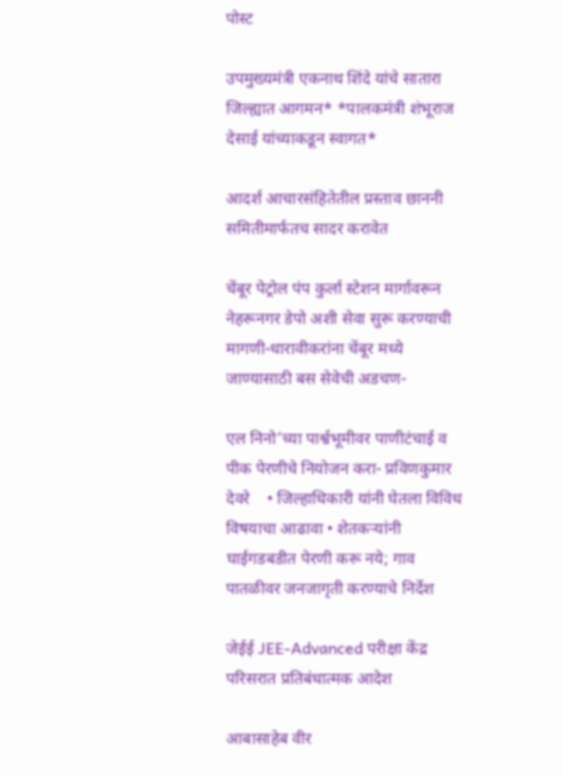पोस्ट

उपमुख्यमंत्री एकनाथ शिंदे यांचे सातारा जिल्ह्यात आगमन* *पालकमंत्री शंभूराज देसाई यांच्याकडून स्वागत*

आदर्श आचारसंहितेतील प्रस्ताव छाननी समितीमार्फतच सादर करावेत

चेंबूर पेट्रोल पंप कुर्ला स्टेशन मार्गावरून नेहरूनगर डेपो अशी सेवा सुरू करण्याची मागणी-धारावीकरांना चेंबूर मध्ये जाण्यासाठी बस सेवेची अडचण-

एल निनो’च्या पार्श्वभूमीवर पाणीटंचाई व पीक पेरणीचे नियोजन करा- प्रविणकुमार देवरे    • जिल्हाधिकारी यांनी घेतला विविध विषयाचा आढावा • शेतकऱ्यांनी घाईगडबडीत पेरणी करू नये; गाव पातळीवर जनजागृती करण्याचे निर्देश

जेईई JEE-Advanced परीक्षा केंद्र परिसरात प्रतिबंधात्मक आदेश

आबासाहेब वीर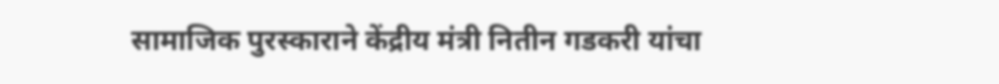सामाजिक पुरस्काराने केंद्रीय मंत्री नितीन गडकरी यांचा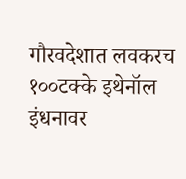गौरवदेशात लवकरच १००टक्के इथेनॉल इंधनावर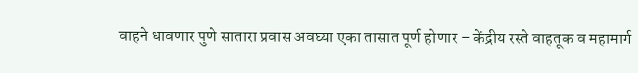वाहने धावणार पुणे सातारा प्रवास अवघ्या एका तासात पूर्ण होणार – केंद्रीय रस्ते वाहतूक व महामार्ग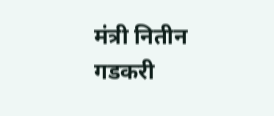मंत्री नितीन गडकरी